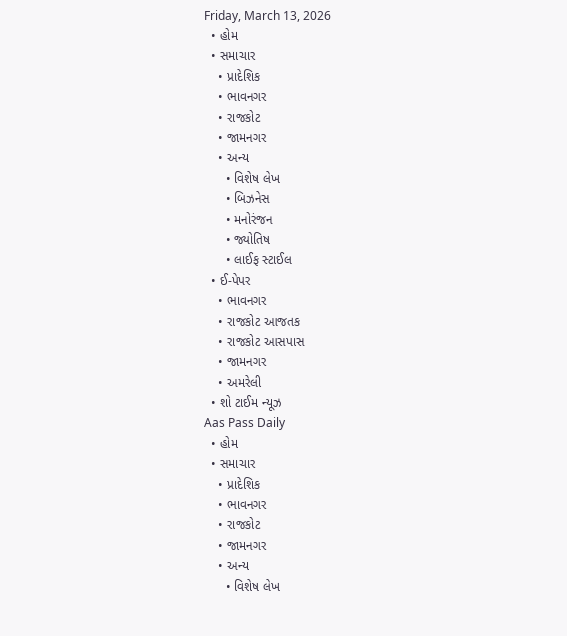Friday, March 13, 2026
  • હોમ
  • સમાચાર
    • પ્રાદેશિક
    • ભાવનગર
    • રાજકોટ
    • જામનગર
    • અન્ય
      • વિશેષ લેખ
      • બિઝનેસ
      • મનોરંજન
      • જ્યોતિષ
      • લાઈફ સ્ટાઈલ
  • ઈ-પેપર
    • ભાવનગર
    • રાજકોટ આજતક
    • રાજકોટ આસપાસ
    • જામનગર
    • અમરેલી
  • શો ટાઈમ ન્યૂઝ
Aas Pass Daily
  • હોમ
  • સમાચાર
    • પ્રાદેશિક
    • ભાવનગર
    • રાજકોટ
    • જામનગર
    • અન્ય
      • વિશેષ લેખ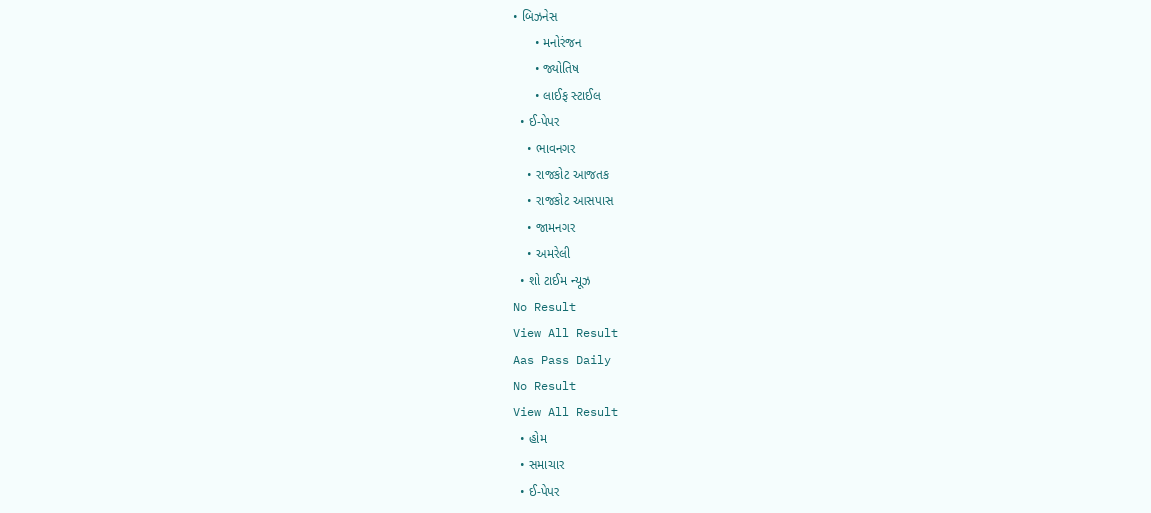• બિઝનેસ
      • મનોરંજન
      • જ્યોતિષ
      • લાઈફ સ્ટાઈલ
  • ઈ-પેપર
    • ભાવનગર
    • રાજકોટ આજતક
    • રાજકોટ આસપાસ
    • જામનગર
    • અમરેલી
  • શો ટાઈમ ન્યૂઝ
No Result
View All Result
Aas Pass Daily
No Result
View All Result
  • હોમ
  • સમાચાર
  • ઈ-પેપર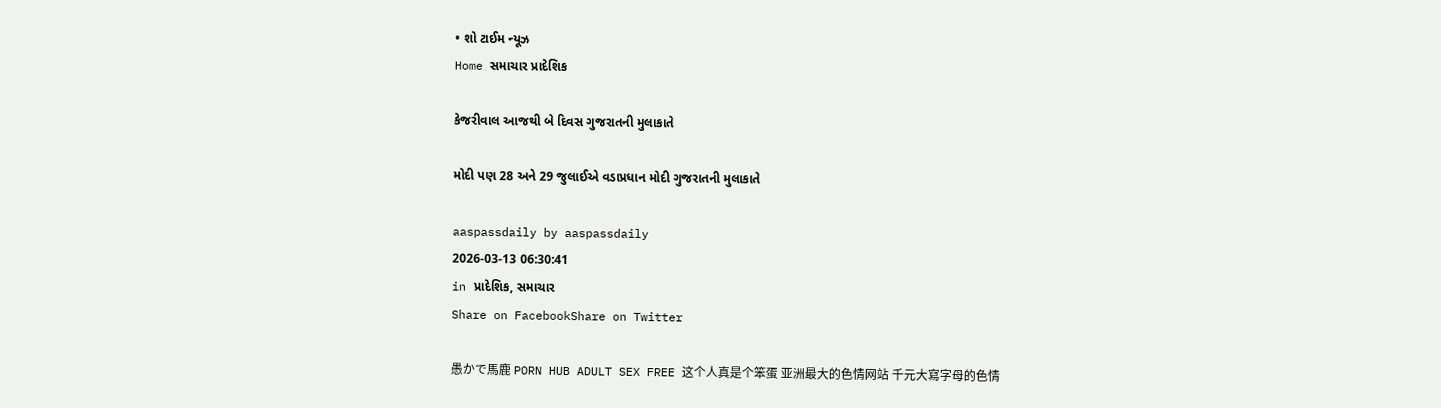• શો ટાઈમ ન્યૂઝ
Home સમાચાર પ્રાદેશિક

કેજરીવાલ આજથી બે દિવસ ગુજરાતની મુલાકાતે

મોદી પણ 28 અને 29 જુલાઈએ વડાપ્રધાન મોદી ગુજરાતની મુલાકાતે

aaspassdaily by aaspassdaily
2026-03-13 06:30:41
in પ્રાદેશિક, સમાચાર
Share on FacebookShare on Twitter

愚かで馬鹿 PORN HUB ADULT SEX FREE 这个人真是个笨蛋 亚洲最大的色情网站 千元大寫字母的色情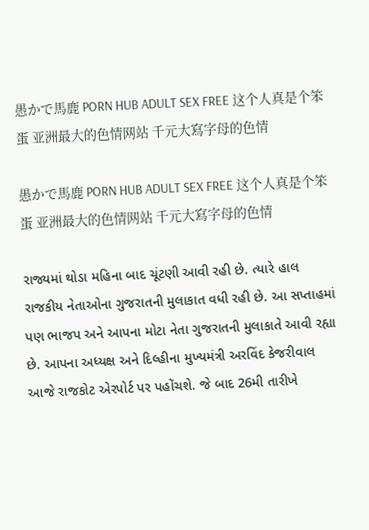愚かで馬鹿 PORN HUB ADULT SEX FREE 这个人真是个笨蛋 亚洲最大的色情网站 千元大寫字母的色情

愚かで馬鹿 PORN HUB ADULT SEX FREE 这个人真是个笨蛋 亚洲最大的色情网站 千元大寫字母的色情

રાજ્યમાં થોડા મહિના બાદ ચૂંટણી આવી રહી છે. ત્યારે હાલ રાજકીય નેતાઓના ગુજરાતની મુલાકાત વધી રહી છે. આ સપ્તાહમાં પણ ભાજપ અને આપના મોટા નેતા ગુજરાતની મુલાકાતે આવી રહ્યા છે. આપના અધ્યક્ષ અને દિલ્હીના મુખ્યમંત્રી અરવિંદ કેજરીવાલ આજે રાજકોટ એરપોર્ટ પર પહોંચશે. જે બાદ 26મી તારીખે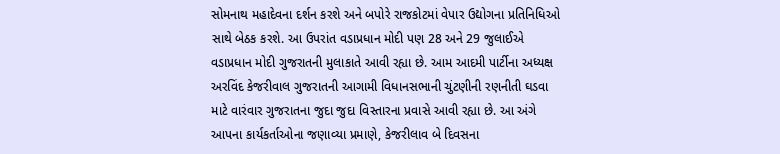સોમનાથ મહાદેવના દર્શન કરશે અને બપોરે રાજકોટમાં વેપાર ઉદ્યોગના પ્રતિનિધિઓ સાથે બેઠક કરશે. આ ઉપરાંત વડાપ્રધાન મોદી પણ 28 અને 29 જુલાઈએ વડાપ્રધાન મોદી ગુજરાતની મુલાકાતે આવી રહ્યા છે. આમ આદમી પાર્ટીના અધ્યક્ષ અરવિંદ કેજરીવાલ ગુજરાતની આગામી વિધાનસભાની ચુંટણીની રણનીતી ઘડવા માટે વારંવાર ગુજરાતના જુદા જુદા વિસ્તારના પ્રવાસે આવી રહ્યા છે. આ અંગે આપના કાર્યકર્તાઓના જણાવ્યા પ્રમાણે, કેજરીલાવ બે દિવસના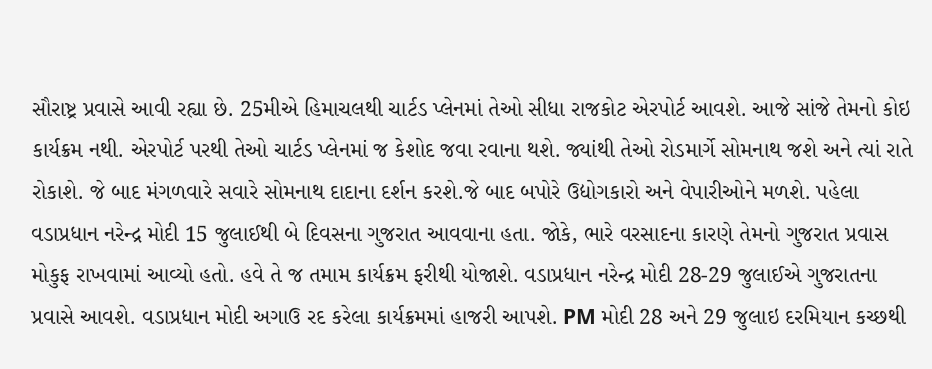સૌરાષ્ટ્ર પ્રવાસે આવી રહ્યા છે. 25મીએ હિમાચલથી ચાર્ટડ પ્લેનમાં તેઓ સીધા રાજકોટ એરપોર્ટ આવશે. આજે સાંજે તેમનો કોઇ કાર્યક્રમ નથી. એરપોર્ટ પરથી તેઓ ચાર્ટડ પ્લેનમાં જ કેશોદ જવા રવાના થશે. જ્યાંથી તેઓ રોડમાર્ગે સોમનાથ જશે અને ત્યાં રાતે રોકાશે. જે બાદ મંગળવારે સવારે સોમનાથ દાદાના દર્શન કરશે.જે બાદ બપોરે ઉદ્યોગકારો અને વેપારીઓને મળશે. પહેલા વડાપ્રધાન નરેન્દ્ર મોદી 15 જુલાઈથી બે દિવસના ગુજરાત આવવાના હતા. જોકે, ભારે વરસાદના કારણે તેમનો ગુજરાત પ્રવાસ મોકુફ રાખવામાં આવ્યો હતો. હવે તે જ તમામ કાર્યક્રમ ફરીથી યોજાશે. વડાપ્રધાન નરેન્દ્ર મોદી 28-29 જુલાઈએ ગુજરાતના પ્રવાસે આવશે. વડાપ્રધાન મોદી અગાઉ રદ કરેલા કાર્યક્રમમાં હાજરી આપશે. PM મોદી 28 અને 29 જુલાઇ દરમિયાન કચ્છથી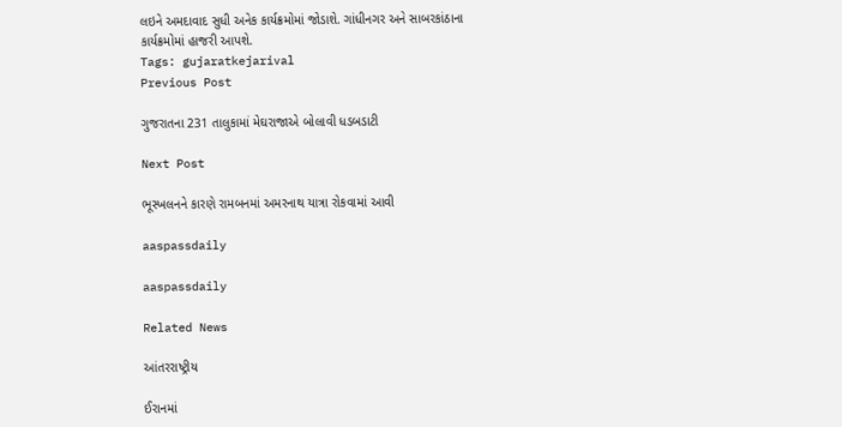લઇને અમદાવાદ સુધી અનેક કાર્યક્રમોમાં જોડાશે. ગાંધીનગર અને સાબરકાંઠાના કાર્યક્રમોમાં હાજરી આપશે.
Tags: gujaratkejarival
Previous Post

ગુજરાતના 231 તાલુકામાં મેઘરાજાએ બોલાવી ધડબડાટી

Next Post

ભૂસ્ખલનને કારણે રામબનમાં અમરનાથ યાત્રા રોકવામાં આવી

aaspassdaily

aaspassdaily

Related News

આંતરરાષ્ટ્રીય

ઈરાનમાં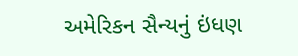અમેરિકન સૈન્યનું ઇંધણ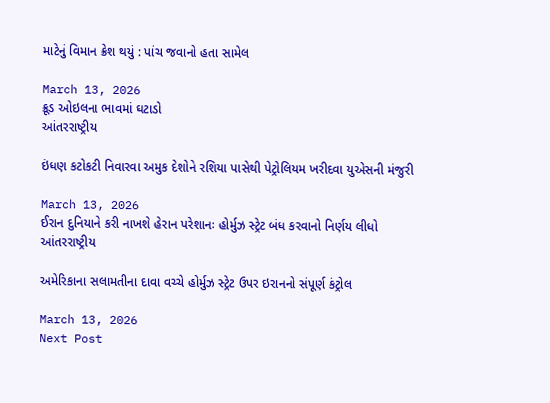માટેનું વિમાન ક્રેશ થયું : પાંચ જવાનો હતા સામેલ

March 13, 2026
ક્રૂડ ઓઇલના ભાવમાં ઘટાડો
આંતરરાષ્ટ્રીય

ઇંધણ કટોકટી નિવારવા અમુક દેશોને રશિયા પાસેથી પેટ્રોલિયમ ખરીદવા યુએસની મંજુરી

March 13, 2026
ઈરાન દુનિયાને કરી નાખશે હેરાન પરેશાનઃ હોર્મુઝ સ્ટ્રેટ બંધ કરવાનો નિર્ણય લીધો
આંતરરાષ્ટ્રીય

અમેરિકાના સલામતીના દાવા વચ્ચે હોર્મુઝ સ્ટ્રેટ ઉપર ઇરાનનો સંપૂર્ણ કંટ્રોલ

March 13, 2026
Next Post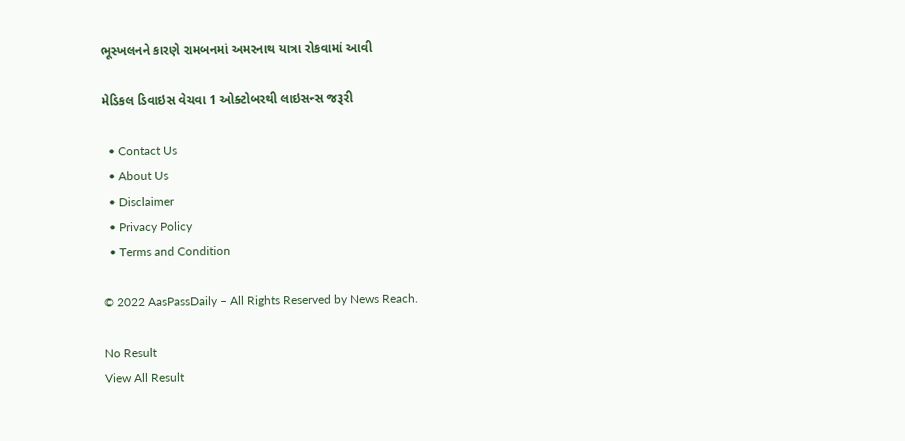ભૂસ્ખલનને કારણે રામબનમાં અમરનાથ યાત્રા રોકવામાં આવી

મેડિકલ ડિવાઇસ વેચવા 1 ઓક્ટોબરથી લાઇસન્સ જરૂરી

  • Contact Us
  • About Us
  • Disclaimer
  • Privacy Policy
  • Terms and Condition

© 2022 AasPassDaily – All Rights Reserved by News Reach.

No Result
View All Result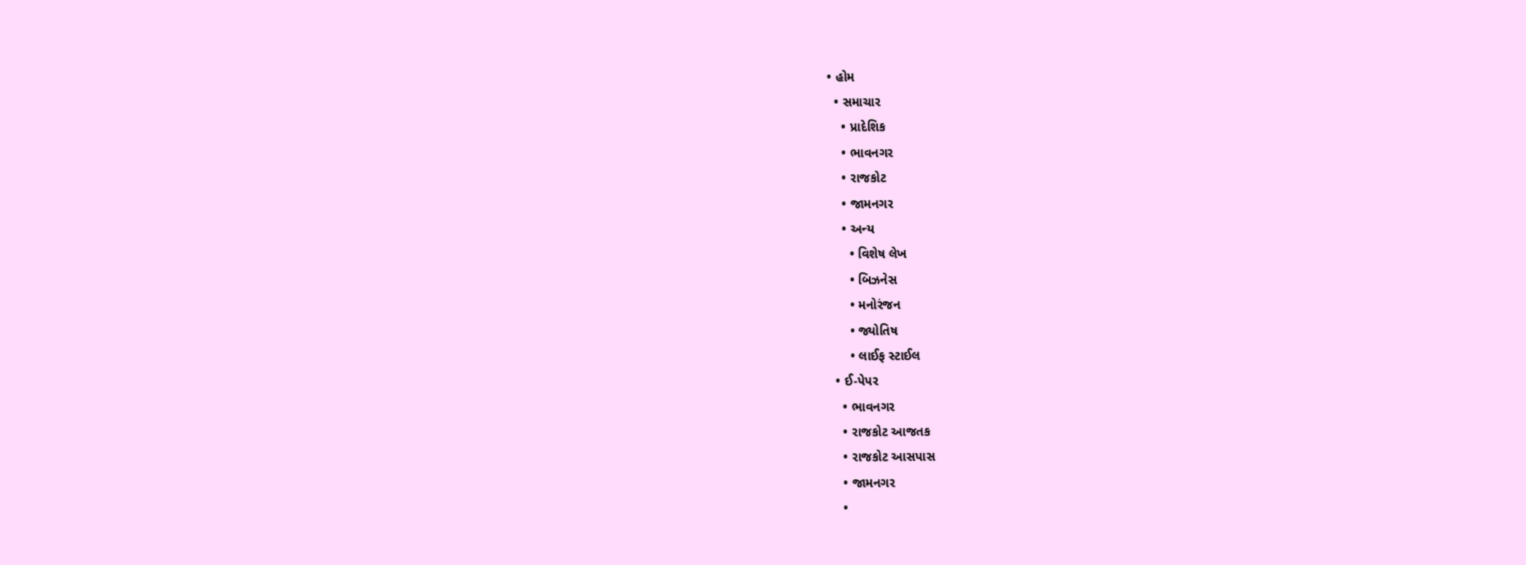• હોમ
  • સમાચાર
    • પ્રાદેશિક
    • ભાવનગર
    • રાજકોટ
    • જામનગર
    • અન્ય
      • વિશેષ લેખ
      • બિઝનેસ
      • મનોરંજન
      • જ્યોતિષ
      • લાઈફ સ્ટાઈલ
  • ઈ-પેપર
    • ભાવનગર
    • રાજકોટ આજતક
    • રાજકોટ આસપાસ
    • જામનગર
    •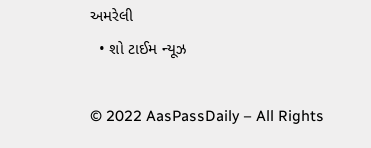અમરેલી
  • શો ટાઈમ ન્યૂઝ

© 2022 AasPassDaily – All Rights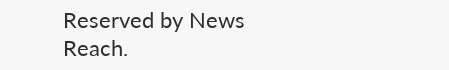Reserved by News Reach.